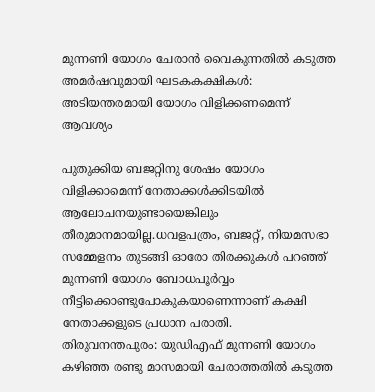മുന്നണി യോഗം ചേരാന്‍ വൈകുന്നതില്‍ കടുത്ത അമര്‍ഷവുമായി ഘടകകക്ഷികള്‍: അടിയന്തരമായി യോഗം വിളിക്കണമെന്ന് ആവശ്യം

പുതുക്കിയ ബജറ്റിനു ശേഷം യോഗം വിളിക്കാമെന്ന് നേതാക്കള്‍ക്കിടയില്‍ ആലോചനയുണ്ടായെങ്കിലും തീരുമാനമായില്ല.ധവളപത്രം, ബജറ്റ്, നിയമസഭാ സമ്മേളനം തുടങ്ങി ഓരോ തിരക്കുകള്‍ പറഞ്ഞ് മുന്നണി യോഗം ബോധപൂര്‍വ്വം നീട്ടിക്കൊണ്ടുപോകുകയാണെന്നാണ് കക്ഷി നേതാക്കളുടെ പ്രധാന പരാതി.
തിരുവനന്തപുരം: യുഡിഎഫ് മുന്നണി യോഗം കഴിഞ്ഞ രണ്ടു മാസമായി ചേരാത്തതില്‍ കടുത്ത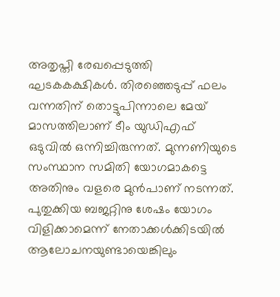അതൃപ്തി രേഖപ്പെടുത്തി ഘടകകക്ഷികള്‍. തിരഞ്ഞെടുപ്പ് ഫലം വന്നതിന് തൊട്ടുപിന്നാലെ മേയ് മാസത്തിലാണ് ടീം യുഡിഎഫ് ഒടുവില്‍ ഒന്നിച്ചിരുന്നത്. മുന്നണിയുടെ സംസ്ഥാന സമിതി യോഗമാകട്ടെ അതിനും വളരെ മുന്‍പാണ് നടന്നത്. പുതുക്കിയ ബജറ്റിനു ശേഷം യോഗം വിളിക്കാമെന്ന് നേതാക്കള്‍ക്കിടയില്‍ ആലോചനയുണ്ടായെങ്കിലും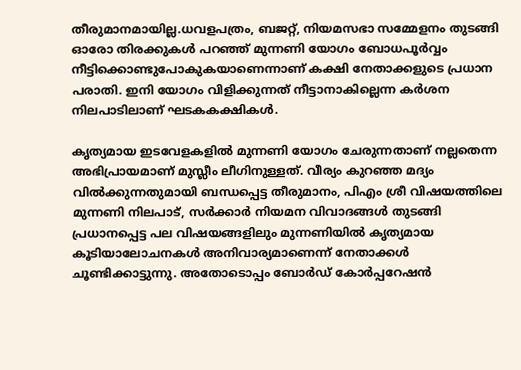തീരുമാനമായില്ല.ധവളപത്രം, ബജറ്റ്, നിയമസഭാ സമ്മേളനം തുടങ്ങി ഓരോ തിരക്കുകള്‍ പറഞ്ഞ് മുന്നണി യോഗം ബോധപൂര്‍വ്വം നീട്ടിക്കൊണ്ടുപോകുകയാണെന്നാണ് കക്ഷി നേതാക്കളുടെ പ്രധാന പരാതി. ഇനി യോഗം വിളിക്കുന്നത് നീട്ടാനാകില്ലെന്ന കര്‍ശന നിലപാടിലാണ് ഘടകകക്ഷികള്‍.

കൃത്യമായ ഇടവേളകളില്‍ മുന്നണി യോഗം ചേരുന്നതാണ് നല്ലതെന്ന അഭിപ്രായമാണ് മുസ്ലീം ലീഗിനുള്ളത്. വീര്യം കുറഞ്ഞ മദ്യം വില്‍ക്കുന്നതുമായി ബന്ധപ്പെട്ട തീരുമാനം, പിഎം ശ്രീ വിഷയത്തിലെ മുന്നണി നിലപാട്, സര്‍ക്കാര്‍ നിയമന വിവാദങ്ങള്‍ തുടങ്ങി പ്രധാനപ്പെട്ട പല വിഷയങ്ങളിലും മുന്നണിയില്‍ കൃത്യമായ കൂടിയാലോചനകള്‍ അനിവാര്യമാണെന്ന് നേതാക്കള്‍ ചൂണ്ടിക്കാട്ടുന്നു. അതോടൊപ്പം ബോര്‍ഡ് കോര്‍പ്പറേഷന്‍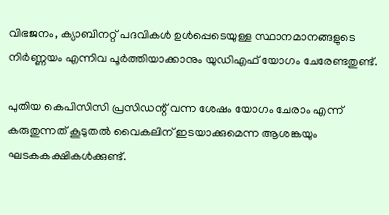വിഭജനം, ക്യാബിനറ്റ് പദവികള്‍ ഉള്‍പ്പെടെയുള്ള സ്ഥാനമാനങ്ങളുടെ നിര്‍ണ്ണയം എന്നിവ പൂര്‍ത്തിയാക്കാനും യുഡിഎഫ് യോഗം ചേരേണ്ടതുണ്ട്.

പുതിയ കെപിസിസി പ്രസിഡന്റ് വന്ന ശേഷം യോഗം ചേരാം എന്ന് കരുതുന്നത് കൂടുതല്‍ വൈകലിന് ഇടയാക്കുമെന്ന ആശങ്കയും ഘടകകക്ഷികള്‍ക്കുണ്ട്.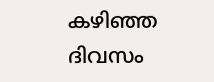കഴിഞ്ഞ ദിവസം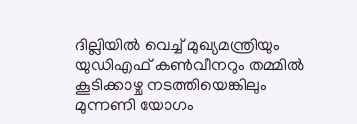ദില്ലിയില്‍ വെച്ച് മുഖ്യമന്ത്രിയും യുഡിഎഫ് കണ്‍വീനറും തമ്മില്‍ കൂടിക്കാഴ്ച നടത്തിയെങ്കിലും മുന്നണി യോഗം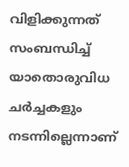വിളിക്കുന്നത് സംബന്ധിച്ച് യാതൊരുവിധ ചര്‍ച്ചകളും നടന്നില്ലെന്നാണ്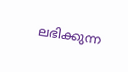ലഭിക്കുന്ന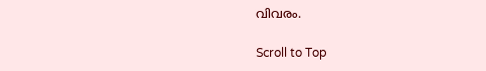വിവരം.

Scroll to Top